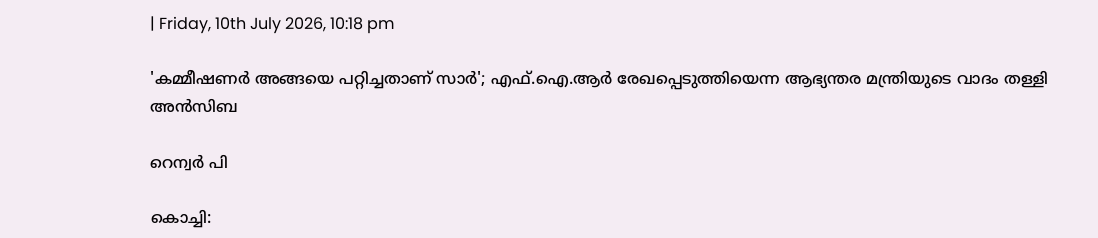| Friday, 10th July 2026, 10:18 pm

'കമ്മീഷണര്‍ അങ്ങയെ പറ്റിച്ചതാണ് സാര്‍'; എഫ്.ഐ.ആര്‍ രേഖപ്പെടുത്തിയെന്ന ആഭ്യന്തര മന്ത്രിയുടെ വാദം തള്ളി അന്‍സിബ

റെന്വര്‍ പി

കൊച്ചി: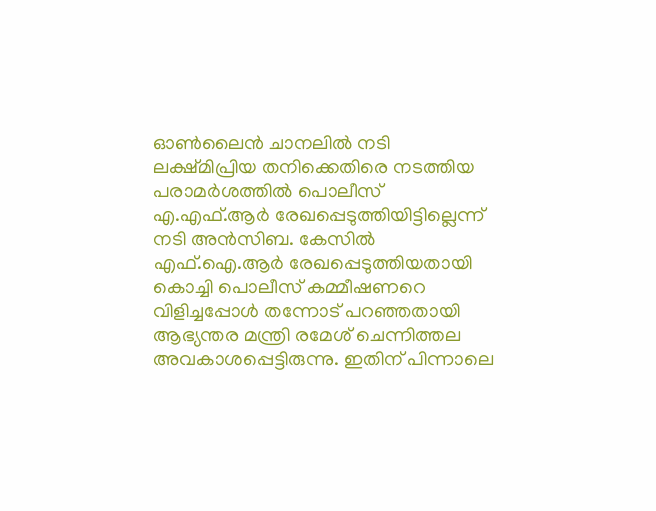ഓണ്‍ലൈന്‍ ചാനലില്‍ നടി ലക്ഷ്മിപ്രിയ തനിക്കെതിരെ നടത്തിയ പരാമര്‍ശത്തില്‍ പൊലീസ് എ.എഫ്.ആര്‍ രേഖപ്പെടുത്തിയിട്ടില്ലെന്ന് നടി അന്‍സിബ. കേസില്‍ എഫ്.ഐ.ആര്‍ രേഖപ്പെടുത്തിയതായി കൊച്ചി പൊലീസ് കമ്മീഷണറെ വിളിച്ചപ്പോള്‍ തന്നോട് പറഞ്ഞതായി ആഭ്യന്തര മന്ത്രി രമേശ് ചെന്നിത്തല അവകാശപ്പെട്ടിരുന്നു. ഇതിന് പിന്നാലെ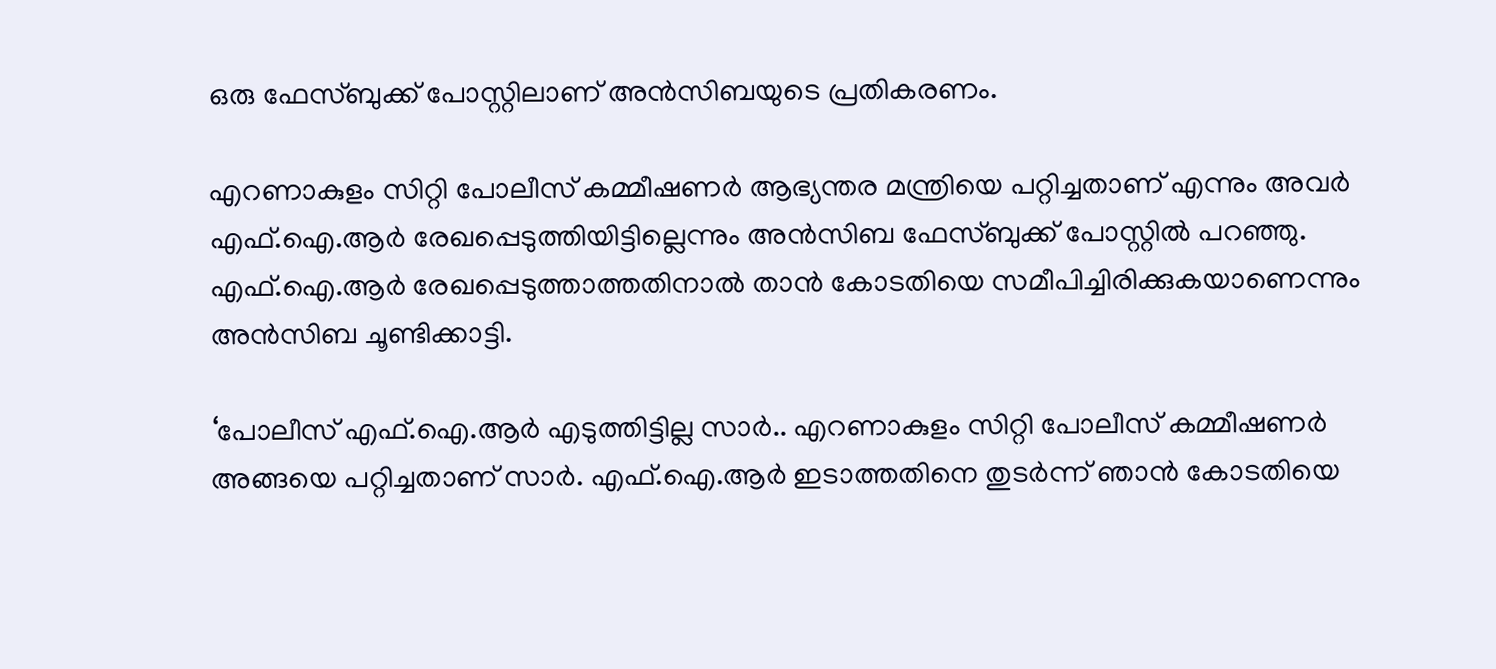ഒരു ഫേസ്ബുക്ക് പോസ്റ്റിലാണ് അന്‍സിബയുടെ പ്രതികരണം.

എറണാകുളം സിറ്റി പോലീസ് കമ്മീഷണര്‍ ആഭ്യന്തര മന്ത്രിയെ പറ്റിച്ചതാണ് എന്നും അവര്‍ എഫ്.ഐ.ആര്‍ രേഖപ്പെടുത്തിയിട്ടില്ലെന്നും അന്‍സിബ ഫേസ്ബുക്ക് പോസ്റ്റില്‍ പറഞ്ഞു. എഫ്.ഐ.ആര്‍ രേഖപ്പെടുത്താത്തതിനാല്‍ താന്‍ കോടതിയെ സമീപിച്ചിരിക്കുകയാണെന്നും അന്‍സിബ ചൂണ്ടിക്കാട്ടി.

‘പോലീസ് എഫ്.ഐ.ആര്‍ എടുത്തിട്ടില്ല സാര്‍.. എറണാകുളം സിറ്റി പോലീസ് കമ്മീഷണര്‍ അങ്ങയെ പറ്റിച്ചതാണ് സാര്‍. എഫ്.ഐ.ആര്‍ ഇടാത്തതിനെ തുടര്‍ന്ന് ഞാന്‍ കോടതിയെ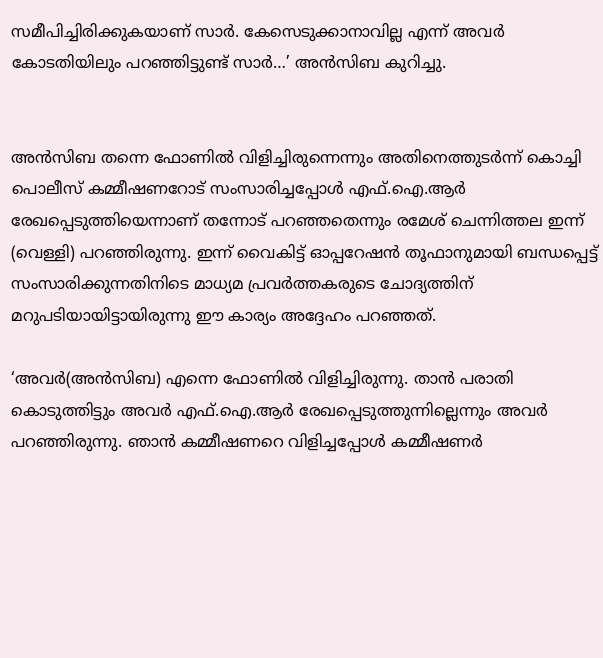സമീപിച്ചിരിക്കുകയാണ് സാര്‍. കേസെടുക്കാനാവില്ല എന്ന് അവര്‍ കോടതിയിലും പറഞ്ഞിട്ടുണ്ട് സാര്‍…’ അന്‍സിബ കുറിച്ചു.


അന്‍സിബ തന്നെ ഫോണില്‍ വിളിച്ചിരുന്നെന്നും അതിനെത്തുടര്‍ന്ന് കൊച്ചി പൊലീസ് കമ്മീഷണറോട് സംസാരിച്ചപ്പോള്‍ എഫ്.ഐ.ആര്‍ രേഖപ്പെടുത്തിയെന്നാണ് തന്നോട് പറഞ്ഞതെന്നും രമേശ് ചെന്നിത്തല ഇന്ന് (വെള്ളി) പറഞ്ഞിരുന്നു. ഇന്ന് വൈകിട്ട് ഓപ്പറേഷന്‍ തൂഫാനുമായി ബന്ധപ്പെട്ട് സംസാരിക്കുന്നതിനിടെ മാധ്യമ പ്രവര്‍ത്തകരുടെ ചോദ്യത്തിന് മറുപടിയായിട്ടായിരുന്നു ഈ കാര്യം അദ്ദേഹം പറഞ്ഞത്.

‘അവര്‍(അന്‍സിബ) എന്നെ ഫോണില്‍ വിളിച്ചിരുന്നു. താന്‍ പരാതി കൊടുത്തിട്ടും അവര്‍ എഫ്.ഐ.ആര്‍ രേഖപ്പെടുത്തുന്നില്ലെന്നും അവര്‍ പറഞ്ഞിരുന്നു. ഞാന്‍ കമ്മീഷണറെ വിളിച്ചപ്പോള്‍ കമ്മീഷണര്‍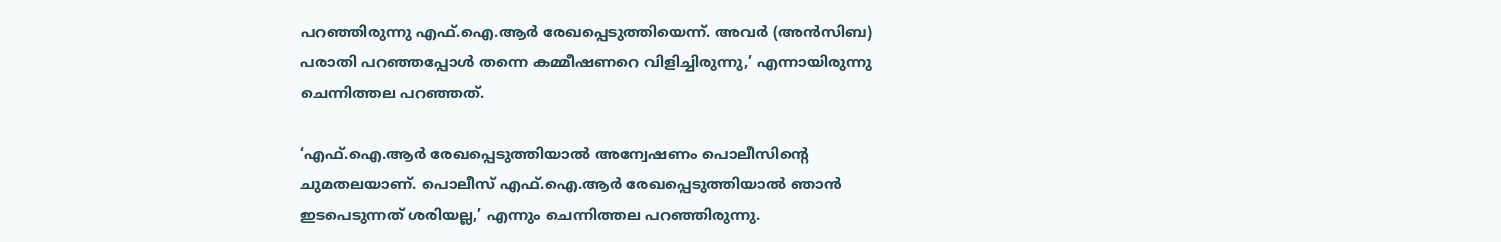പറഞ്ഞിരുന്നു എഫ്.ഐ.ആര്‍ രേഖപ്പെടുത്തിയെന്ന്. അവര്‍ (അന്‍സിബ) പരാതി പറഞ്ഞപ്പോള്‍ തന്നെ കമ്മീഷണറെ വിളിച്ചിരുന്നു,’ എന്നായിരുന്നു ചെന്നിത്തല പറഞ്ഞത്.

‘എഫ്.ഐ.ആര്‍ രേഖപ്പെടുത്തിയാല്‍ അന്വേഷണം പൊലീസിന്റെ ചുമതലയാണ്. പൊലീസ് എഫ്.ഐ.ആര്‍ രേഖപ്പെടുത്തിയാല്‍ ഞാന്‍ ഇടപെടുന്നത് ശരിയല്ല,’ എന്നും ചെന്നിത്തല പറഞ്ഞിരുന്നു.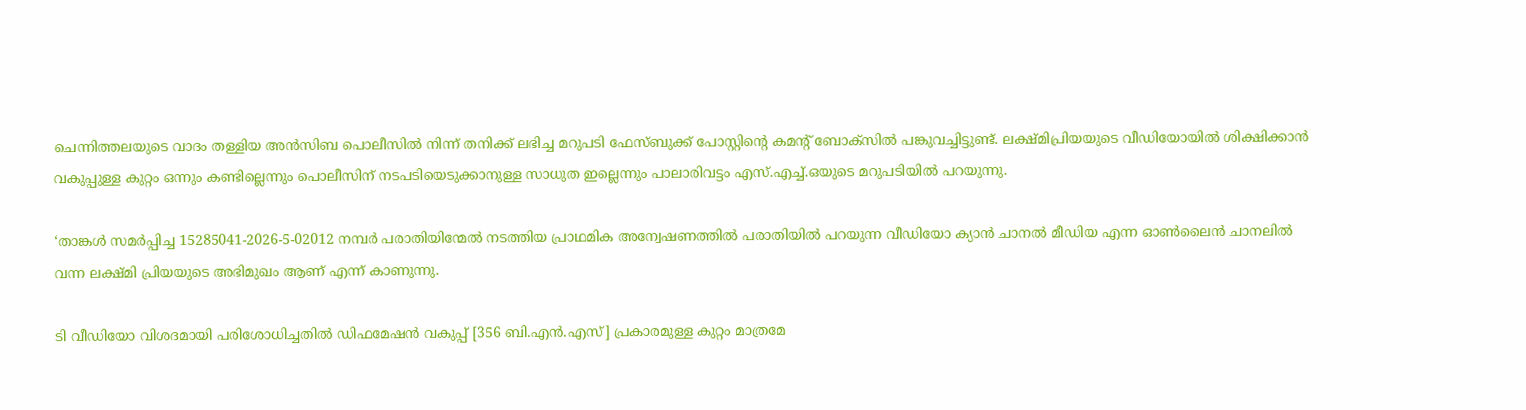ചെന്നിത്തലയുടെ വാദം തള്ളിയ അന്‍സിബ പൊലീസില്‍ നിന്ന് തനിക്ക് ലഭിച്ച മറുപടി ഫേസ്ബുക്ക് പോസ്റ്റിന്റെ കമന്റ് ബോക്‌സില്‍ പങ്കുവച്ചിട്ടുണ്ട്. ലക്ഷ്മിപ്രിയയുടെ വീഡിയോയില്‍ ശിക്ഷിക്കാന്‍ വകുപ്പുള്ള കുറ്റം ഒന്നും കണ്ടില്ലെന്നും പൊലീസിന് നടപടിയെടുക്കാനുള്ള സാധുത ഇല്ലെന്നും പാലാരിവട്ടം എസ്.എച്ച്.ഒയുടെ മറുപടിയില്‍ പറയുന്നു.

‘താങ്കള്‍ സമര്‍പ്പിച്ച 15285041-2026-5-02012 നമ്പര്‍ പരാതിയിന്മേല്‍ നടത്തിയ പ്രാഥമിക അന്വേഷണത്തില്‍ പരാതിയില്‍ പറയുന്ന വീഡിയോ ക്യാന്‍ ചാനല്‍ മീഡിയ എന്ന ഓണ്‍ലൈന്‍ ചാനലില്‍ വന്ന ലക്ഷ്മി പ്രിയയുടെ അഭിമുഖം ആണ് എന്ന് കാണുന്നു.

ടി വീഡിയോ വിശദമായി പരിശോധിച്ചതില്‍ ഡിഫമേഷന്‍ വകുപ്പ് [356 ബി.എന്‍.എസ്] പ്രകാരമുള്ള കുറ്റം മാത്രമേ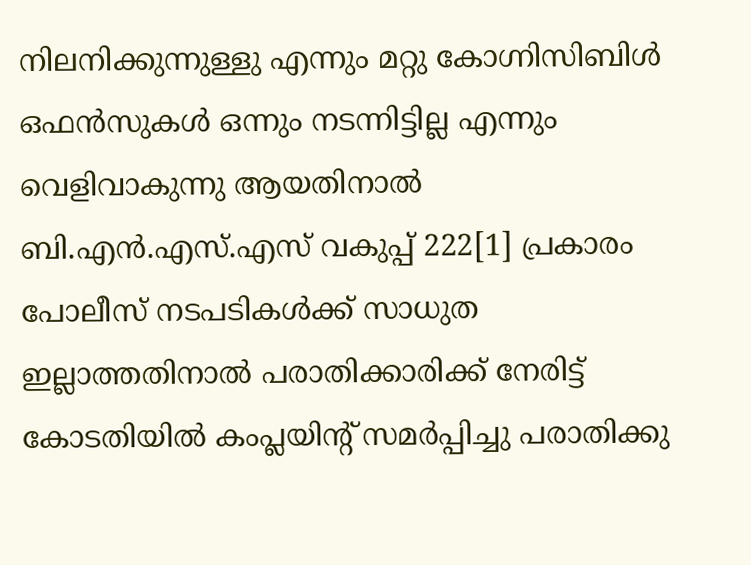നിലനിക്കുന്നുള്ളു എന്നും മറ്റു കോഗ്നിസിബിള്‍ ഒഫന്‍സുകള്‍ ഒന്നും നടന്നിട്ടില്ല എന്നും വെളിവാകുന്നു ആയതിനാല്‍ ബി.എന്‍.എസ്.എസ് വകുപ്പ് 222[1] പ്രകാരം പോലീസ് നടപടികള്‍ക്ക് സാധുത ഇല്ലാത്തതിനാല്‍ പരാതിക്കാരിക്ക് നേരിട്ട് കോടതിയില്‍ കംപ്ലയിന്റ് സമര്‍പ്പിച്ചു പരാതിക്കു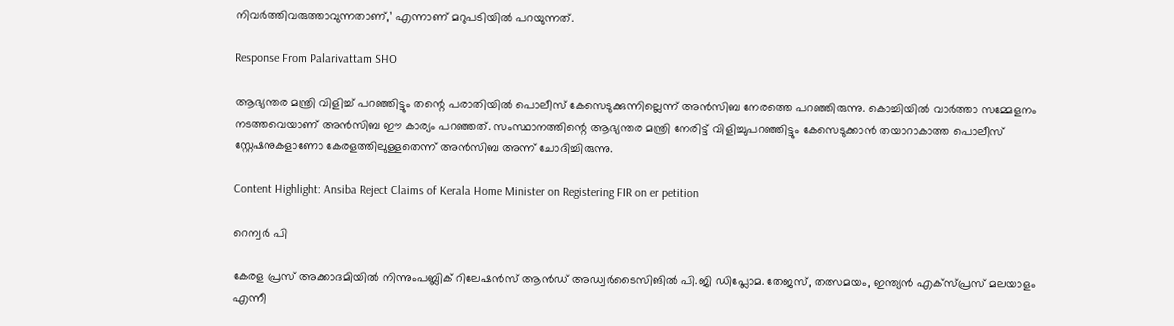നിവര്‍ത്തിവരുത്താവുന്നതാണ്,’ എന്നാണ് മറുപടിയില്‍ പറയുന്നത്.

Response From Palarivattam SHO

ആഭ്യന്തര മന്ത്രി വിളിച്ച് പറഞ്ഞിട്ടും തന്റെ പരാതിയില്‍ പൊലീസ് കേസെടുക്കുന്നില്ലെന്ന് അന്‍സിബ നേരത്തെ പറഞ്ഞിരുന്നു. കൊച്ചിയില്‍ വാര്‍ത്താ സമ്മേളനം നടത്തവെയാണ് അന്‍സിബ ഈ കാര്യം പറഞ്ഞത്. സംസ്ഥാനത്തിന്റെ ആഭ്യന്തര മന്ത്രി നേരിട്ട് വിളിച്ചുപറഞ്ഞിട്ടും കേസെടുക്കാന്‍ തയാറാകാത്ത പൊലീസ് സ്റ്റേഷനുകളാണോ കേരളത്തിലുള്ളതെന്ന് അന്‍സിബ അന്ന് ചോദിച്ചിരുന്നു.

Content Highlight: Ansiba Reject Claims of Kerala Home Minister on Registering FIR on er petition

റെന്വര്‍ പി

കേരള പ്രസ് അക്കാദമിയില്‍ നിന്നുംപബ്ലിക് റിലേഷന്‍സ് ആന്‍ഡ് അഡ്വര്‍ടൈസിങില്‍ പി.ജി ഡിപ്ലോമ. തേജസ്, തത്സമയം, ഇന്ത്യന്‍ എക്‌സ്പ്രസ് മലയാളം എന്നീ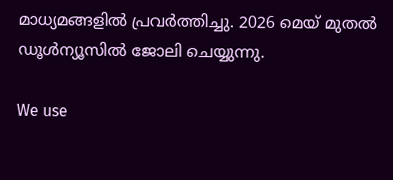മാധ്യമങ്ങളില്‍ പ്രവര്‍ത്തിച്ചു. 2026 മെയ് മുതല്‍ ഡൂള്‍ന്യൂസില്‍ ജോലി ചെയ്യുന്നു.

We use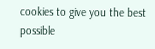cookies to give you the best possible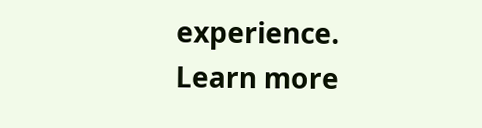experience. Learn more